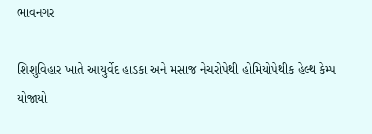ભાવનગર

શિશુવિહાર ખાતે આયુર્વેદ હાડકા અને મસાજ નેચરોપેથી હોમિયોપેથીક હેલ્થ કેમ્પ યોજાયો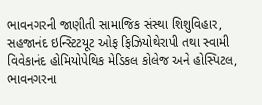ભાવનગરની જાણીતી સામાજિક સંસ્થા શિશુવિહાર, સહજાનંદ ઇન્સ્ટિટયૂટ ઓફ ફિઝિયોથેરાપી તથા સ્વામી વિવેકાનંદ હોમિયોપેથિક મેડિકલ કોલેજ અને હોસ્પિટલ, ભાવનગરના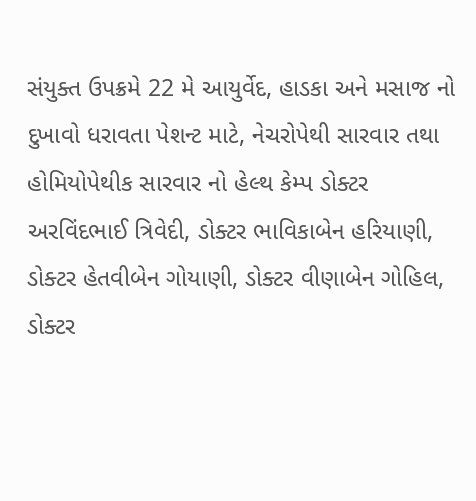સંયુક્ત ઉપક્રમે 22 મે આયુર્વેદ, હાડકા અને મસાજ નો દુખાવો ધરાવતા પેશન્ટ માટે, નેચરોપેથી સારવાર તથા હોમિયોપેથીક સારવાર નો હેલ્થ કેમ્પ ડોક્ટર અરવિંદભાઈ ત્રિવેદી, ડોક્ટર ભાવિકાબેન હરિયાણી, ડોક્ટર હેતવીબેન ગોયાણી, ડોક્ટર વીણાબેન ગોહિલ, ડોક્ટર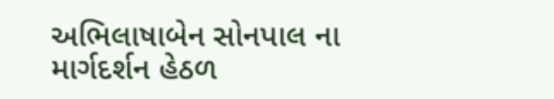અભિલાષાબેન સોનપાલ ના માર્ગદર્શન હેઠળ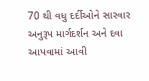70 થી વધુ દર્દીઓને સારવાર અનુરૂપ માર્ગદર્શન અને દવા આપવામાં આવી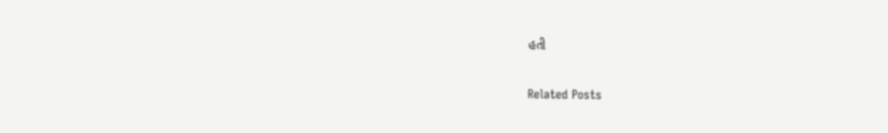હતી

Related Posts